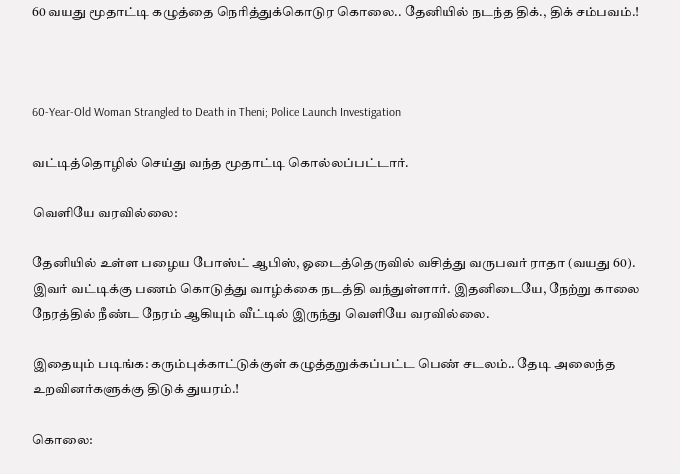60 வயது மூதாட்டி கழுத்தை நெரித்துக்கொடுர கொலை.. தேனியில் நடந்த திக்., திக் சம்பவம்.!



60-Year-Old Woman Strangled to Death in Theni; Police Launch Investigation

வட்டித்தொழில் செய்து வந்த மூதாட்டி கொல்லப்பட்டார்.

வெளியே வரவில்லை:

தேனியில் உள்ள பழைய போஸ்ட் ஆபிஸ், ஓடைத்தெருவில் வசித்து வருபவர் ராதா (வயது 60). இவர் வட்டிக்கு பணம் கொடுத்து வாழ்க்கை நடத்தி வந்துள்ளார். இதனிடையே, நேற்று காலை நேரத்தில் நீண்ட நேரம் ஆகியும் வீட்டில் இருந்து வெளியே வரவில்லை.

இதையும் படிங்க: கரும்புக்காட்டுக்குள் கழுத்தறுக்கப்பட்ட பெண் சடலம்.. தேடி அலைந்த உறவினர்களுக்கு திடுக் துயரம்.!

கொலை: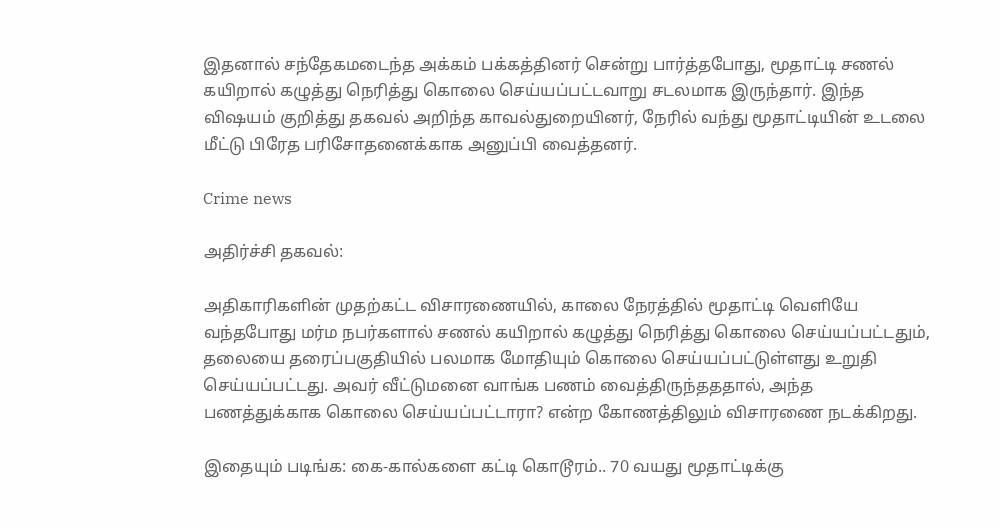இதனால் சந்தேகமடைந்த அக்கம் பக்கத்தினர் சென்று பார்த்தபோது, மூதாட்டி சணல் கயிறால் கழுத்து நெரித்து கொலை செய்யப்பட்டவாறு சடலமாக இருந்தார். இந்த விஷயம் குறித்து தகவல் அறிந்த காவல்துறையினர், நேரில் வந்து மூதாட்டியின் உடலை மீட்டு பிரேத பரிசோதனைக்காக அனுப்பி வைத்தனர்.

Crime news

அதிர்ச்சி தகவல்:

அதிகாரிகளின் முதற்கட்ட விசாரணையில், காலை நேரத்தில் மூதாட்டி வெளியே வந்தபோது மர்ம நபர்களால் சணல் கயிறால் கழுத்து நெரித்து கொலை செய்யப்பட்டதும், தலையை தரைப்பகுதியில் பலமாக மோதியும் கொலை செய்யப்பட்டுள்ளது உறுதி செய்யப்பட்டது. அவர் வீட்டுமனை வாங்க பணம் வைத்திருந்தததால், அந்த பணத்துக்காக கொலை செய்யப்பட்டாரா? என்ற கோணத்திலும் விசாரணை நடக்கிறது.

இதையும் படிங்க: கை-கால்களை கட்டி கொடூரம்.. 70 வயது மூதாட்டிக்கு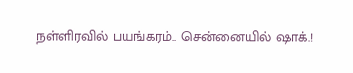நள்ளிரவில் பயங்கரம்.. சென்னையில் ஷாக்.!